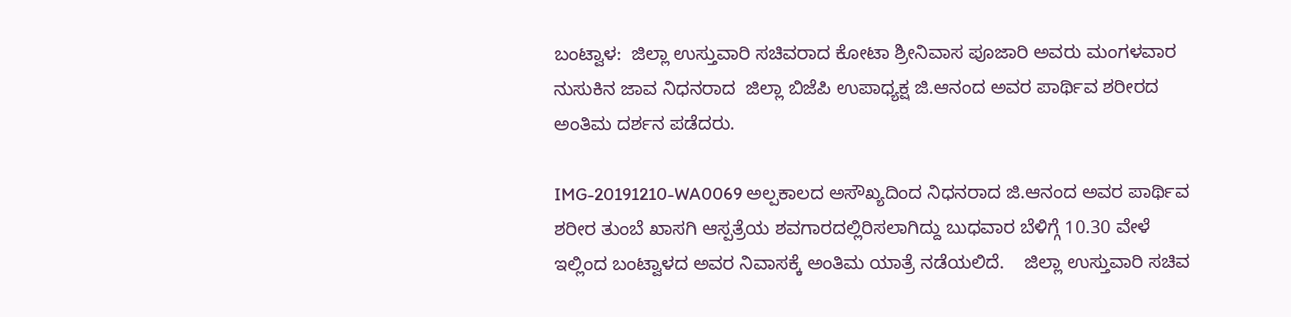ಬಂಟ್ವಾಳ:  ಜಿಲ್ಲಾ ಉಸ್ತುವಾರಿ ಸಚಿವರಾದ ಕೋಟಾ ಶ್ರೀನಿವಾಸ ಪೂಜಾರಿ ಅವರು ಮಂಗಳವಾರ ನುಸುಕಿನ ಜಾವ ನಿಧನರಾದ  ಜಿಲ್ಲಾ ಬಿಜೆಪಿ ಉಪಾಧ್ಯಕ್ಷ ಜಿ.ಆನಂದ ಅವರ ಪಾರ್ಥಿವ ಶರೀರದ   ಅಂತಿಮ ದರ್ಶನ ಪಡೆದರು.

IMG-20191210-WA0069 ಅಲ್ಪಕಾಲದ ಅಸೌಖ್ಯದಿಂದ ನಿಧನರಾದ ಜಿ.ಆನಂದ ಅವರ ಪಾರ್ಥಿವ ಶರೀರ ತುಂಬೆ ಖಾಸಗಿ ಆಸ್ಪತ್ರೆಯ ಶವಗಾರದಲ್ಲಿರಿಸಲಾಗಿದ್ದು ಬುಧವಾರ ಬೆಳಿಗ್ಗೆ 10.30 ವೇಳೆ ಇಲ್ಲಿಂದ ಬಂಟ್ವಾಳದ ಅವರ ನಿವಾಸಕ್ಕೆ ಅಂತಿಮ ಯಾತ್ರೆ ನಡೆಯಲಿದೆ.    ಜಿಲ್ಲಾ ಉಸ್ತುವಾರಿ ಸಚಿವ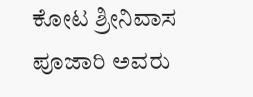ಕೋಟ ಶ್ರೀನಿವಾಸ ಪೂಜಾರಿ ಅವರು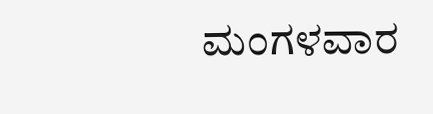ಮಂಗಳವಾರ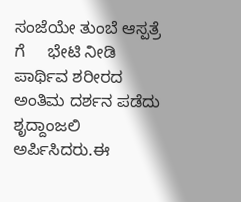ಸಂಜೆಯೇ ತುಂಬೆ ಆಸ್ಪತ್ರೆ ಗೆ     ಭೇಟಿ ನೀಡಿ ಪಾರ್ಥಿವ ಶರೀರದ ಅಂತಿಮ ದರ್ಶನ ಪಡೆದು ಶೃದ್ದಾಂಜಲಿ ಅರ್ಪಿಸಿದರು.ಈ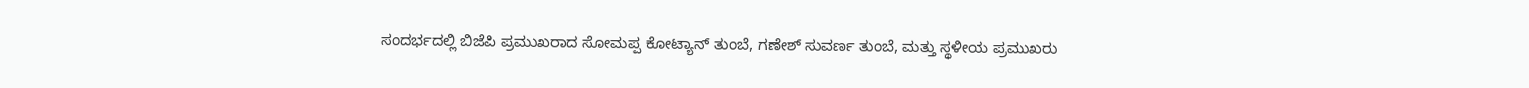ಸಂದರ್ಭದಲ್ಲಿ ಬಿಜೆಪಿ ಪ್ರಮುಖರಾದ ಸೋಮಪ್ಪ ಕೋಟ್ಯಾನ್ ತುಂಬೆ, ಗಣೇಶ್ ಸುವರ್ಣ ತುಂಬೆ, ಮತ್ತು ಸ್ಥಳೀಯ ಪ್ರಮುಖರು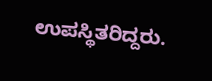ಉಪಸ್ಥಿತರಿದ್ದರು.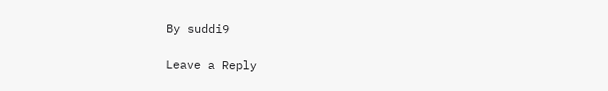By suddi9

Leave a Reply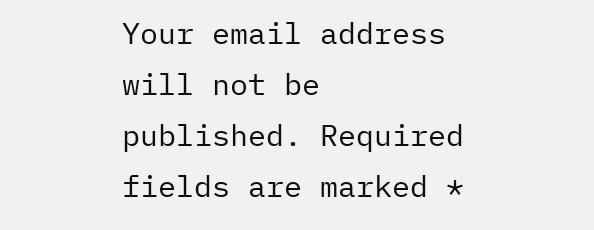Your email address will not be published. Required fields are marked *